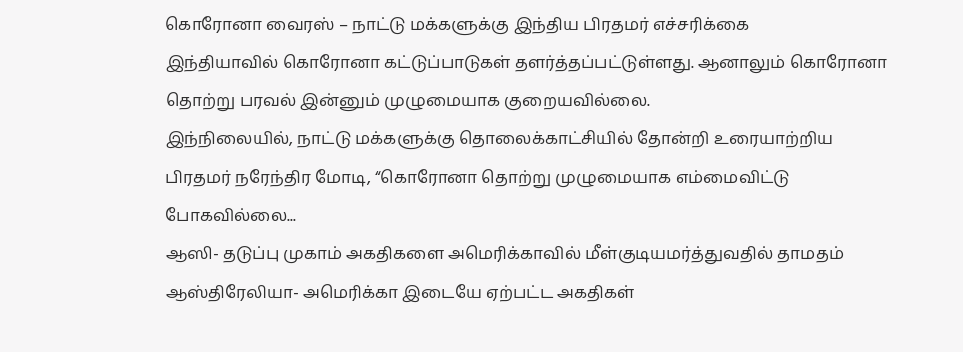கொரோனா வைரஸ் – நாட்டு மக்களுக்கு இந்திய பிரதமர் எச்சரிக்கை
இந்தியாவில் கொரோனா கட்டுப்பாடுகள் தளர்த்தப்பட்டுள்ளது. ஆனாலும் கொரோனா தொற்று பரவல் இன்னும் முழுமையாக குறையவில்லை.
இந்நிலையில், நாட்டு மக்களுக்கு தொலைக்காட்சியில் தோன்றி உரையாற்றிய பிரதமர் நரேந்திர மோடி, “கொரோனா தொற்று முழுமையாக எம்மைவிட்டு போகவில்லை...
ஆஸி- தடுப்பு முகாம் அகதிகளை அமெரிக்காவில் மீள்குடியமர்த்துவதில் தாமதம்
ஆஸ்திரேலியா- அமெரிக்கா இடையே ஏற்பட்ட அகதிகள்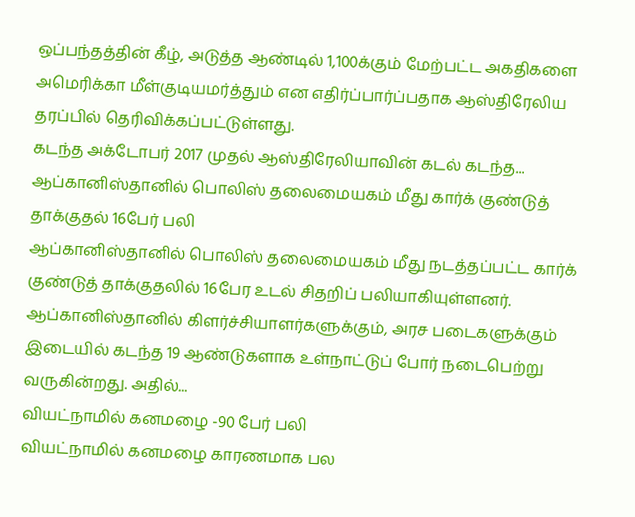ஒப்பந்தத்தின் கீழ், அடுத்த ஆண்டில் 1,100க்கும் மேற்பட்ட அகதிகளை அமெரிக்கா மீள்குடியமர்த்தும் என எதிர்ப்பார்ப்பதாக ஆஸ்திரேலிய தரப்பில் தெரிவிக்கப்பட்டுள்ளது.
கடந்த அக்டோபர் 2017 முதல் ஆஸ்திரேலியாவின் கடல் கடந்த...
ஆப்கானிஸ்தானில் பொலிஸ் தலைமையகம் மீது கார்க் குண்டுத் தாக்குதல் 16பேர் பலி
ஆப்கானிஸ்தானில் பொலிஸ் தலைமையகம் மீது நடத்தப்பட்ட கார்க் குண்டுத் தாக்குதலில் 16பேர உடல் சிதறிப் பலியாகியுள்ளனர்.
ஆப்கானிஸ்தானில் கிளர்ச்சியாளர்களுக்கும், அரச படைகளுக்கும் இடையில் கடந்த 19 ஆண்டுகளாக உள்நாட்டுப் போர் நடைபெற்று வருகின்றது. அதில்...
வியட்நாமில் கனமழை -90 பேர் பலி
வியட்நாமில் கனமழை காரணமாக பல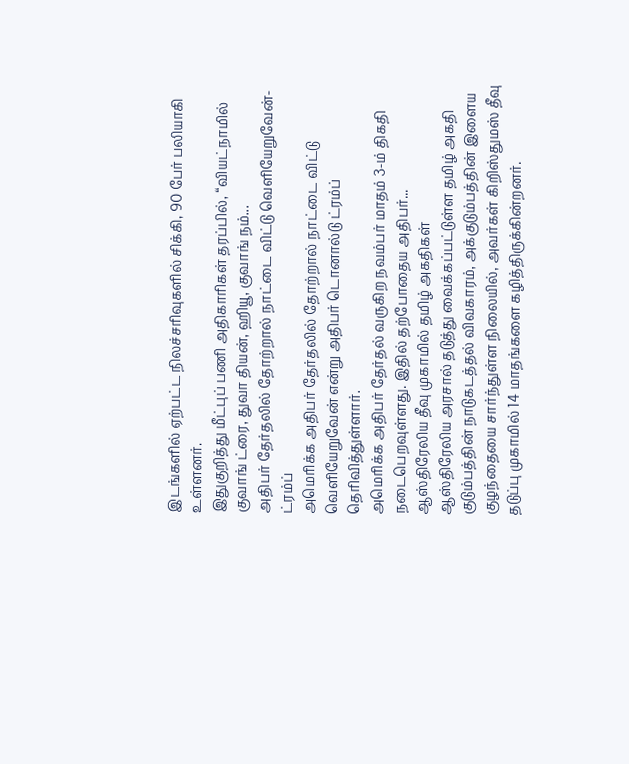இடங்களில் ஏற்பட்ட நிலச்சரிவுகளில் சிக்கி, 90 பேர் பலியாகி உள்ளனர்.
இதுகுறித்து மீட்புப் பணி அதிகாரிகள் தரப்பில், “வியட்நாமில் குவாங் ட்ரை, துவா தியன், ஹியூ, குவாங் நம்...
அதிபர் தேர்தலில் தோற்றால் நாட்டை விட்டு வெளியேறுவேன்- ட்ரம்ப்
அமெரிக்க அதிபர் தேர்தலில் தோற்றால் நாட்டை விட்டு வெளியேறுவேன் என்று அதிபர் டொனால்டு ட்ரம்ப் தெரிவித்துள்ளார்.
அமெரிக்க அதிபர் தேர்தல் வருகிற நவம்பர் மாதம் 3-ம் திகதி நடைபெறவுள்ளது. இதில் தற்போதைய அதிபர்...
ஆஸ்திரேலிய தீவு முகாமில் தமிழ் அகதிகள்
ஆஸ்திரேலிய அரசால் தடுத்து வைக்கப்பட்டுள்ள தமிழ் அகதி குடும்பத்தின் நாடுகடத்தல் விவகாரம், அக்குடும்பத்தின் இளைய குழந்தையை சார்ந்துள்ள நிலையில், அவர்கள் கிறிஸ்துமஸ் தீவு தடுப்பு முகாமில் 14 மாதங்களை கழித்திருக்கின்றனர்.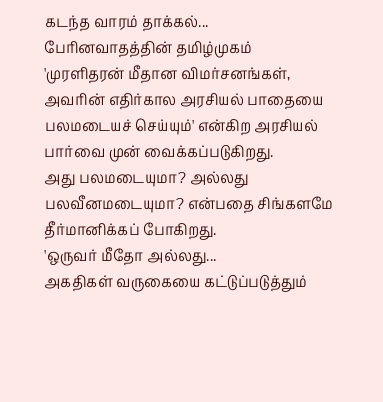கடந்த வாரம் தாக்கல்...
பேரினவாதத்தின் தமிழ்முகம்
'முரளிதரன் மீதான விமர்சனங்கள், அவரின் எதிர்கால அரசியல் பாதையை பலமடையச் செய்யும்' என்கிற அரசியல் பார்வை முன் வைக்கப்படுகிறது.
அது பலமடையுமா? அல்லது பலவீனமடையுமா? என்பதை சிங்களமே தீர்மானிக்கப் போகிறது.
'ஒருவர் மீதோ அல்லது...
அகதிகள் வருகையை கட்டுப்படுத்தும்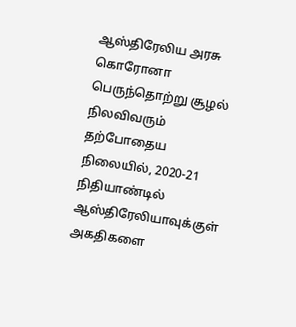ஆஸ்திரேலிய அரசு
கொரோனா பெருந்தொற்று சூழல் நிலவிவரும் தற்போதைய நிலையில், 2020-21 நிதியாண்டில் ஆஸ்திரேலியாவுக்குள் அகதிகளை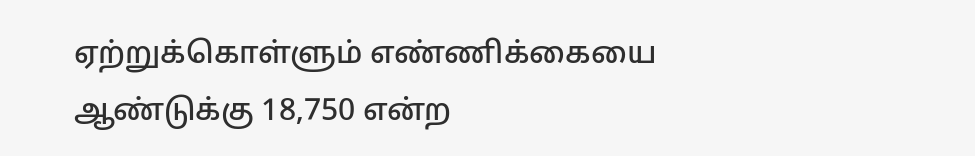ஏற்றுக்கொள்ளும் எண்ணிக்கையை ஆண்டுக்கு 18,750 என்ற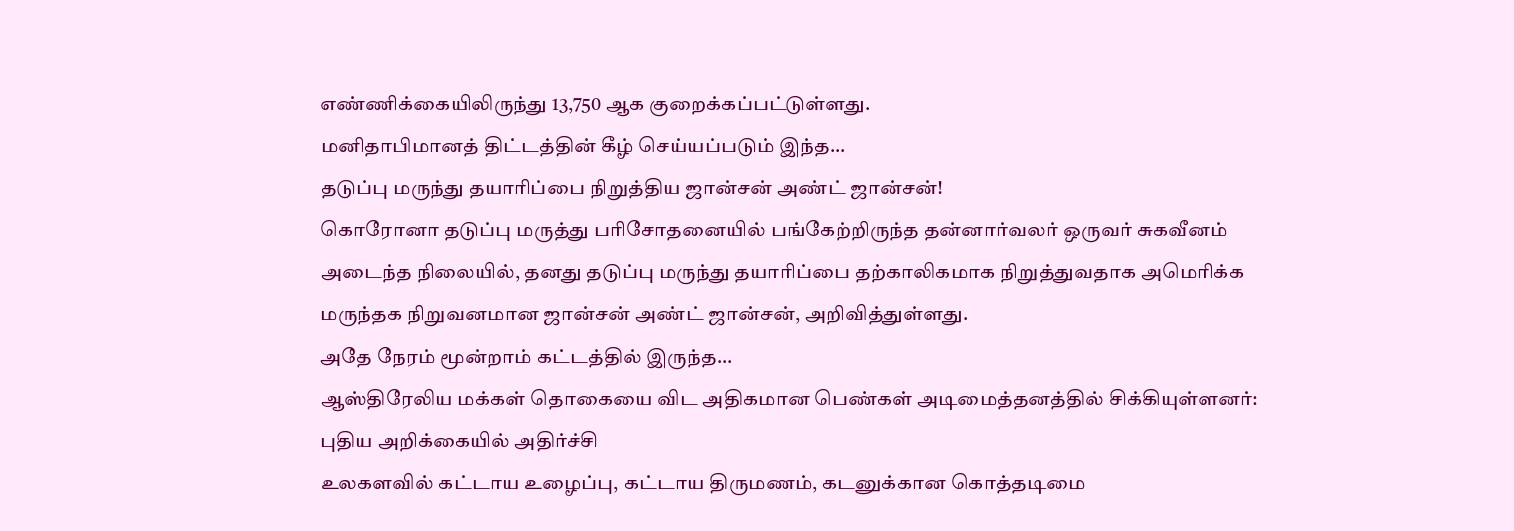எண்ணிக்கையிலிருந்து 13,750 ஆக குறைக்கப்பட்டுள்ளது.
மனிதாபிமானத் திட்டத்தின் கீழ் செய்யப்படும் இந்த...
தடுப்பு மருந்து தயாரிப்பை நிறுத்திய ஜான்சன் அண்ட் ஜான்சன்!
கொரோனா தடுப்பு மருத்து பரிசோதனையில் பங்கேற்றிருந்த தன்னார்வலர் ஒருவர் சுகவீனம் அடைந்த நிலையில், தனது தடுப்பு மருந்து தயாரிப்பை தற்காலிகமாக நிறுத்துவதாக அமெரிக்க மருந்தக நிறுவனமான ஜான்சன் அண்ட் ஜான்சன், அறிவித்துள்ளது.
அதே நேரம் மூன்றாம் கட்டத்தில் இருந்த...
ஆஸ்திரேலிய மக்கள் தொகையை விட அதிகமான பெண்கள் அடிமைத்தனத்தில் சிக்கியுள்ளனர்: புதிய அறிக்கையில் அதிர்ச்சி
உலகளவில் கட்டாய உழைப்பு, கட்டாய திருமணம், கடனுக்கான கொத்தடிமை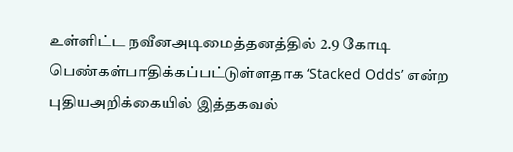உள்ளிட்ட நவீனஅடிமைத்தனத்தில் 2.9 கோடி பெண்கள்பாதிக்கப்பட்டுள்ளதாக ‘Stacked Odds’ என்ற புதியஅறிக்கையில் இத்தகவல்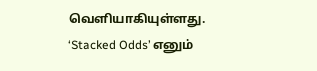வெளியாகியுள்ளது.
‘Stacked Odds’ எனும்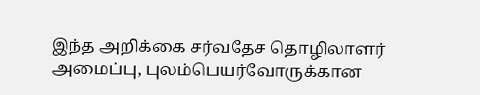இந்த அறிக்கை சர்வதேச தொழிலாளர் அமைப்பு, புலம்பெயர்வோருக்கான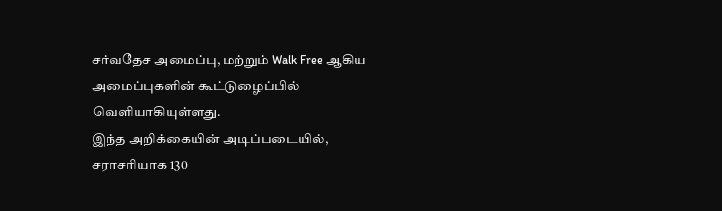சர்வதேச அமைப்பு, மற்றும் Walk Free ஆகிய அமைப்புகளின் கூட்டுழைப்பில் வெளியாகியுள்ளது.
இந்த அறிக்கையின் அடிப்படையில், சராசரியாக 130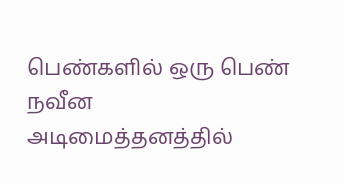பெண்களில் ஒரு பெண் நவீன அடிமைத்தனத்தில்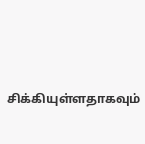சிக்கியுள்ளதாகவும்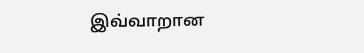இவ்வாறான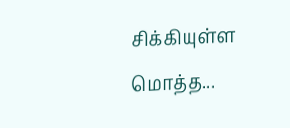சிக்கியுள்ள மொத்த...